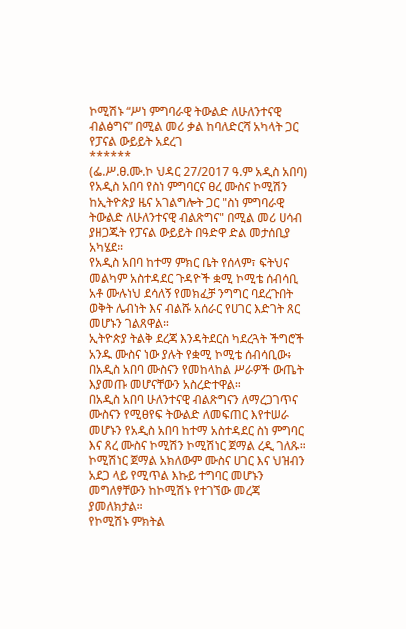ኮሚሽኑ “ሥነ ምግባራዊ ትውልድ ለሁለንተናዊ ብልፅግና” በሚል መሪ ቃል ከባለድርሻ አካላት ጋር የፓናል ውይይት አደረገ
******
(ፌ.ሥ.ፀ.ሙ.ኮ ህዳር 27/2017 ዓ.ም አዲስ አበባ) የአዲስ አበባ የስነ ምግባርና ፀረ ሙስና ኮሚሽን ከኢትዮጵያ ዜና አገልግሎት ጋር "ስነ ምግባራዊ ትውልድ ለሁለንተናዊ ብልጽግና" በሚል መሪ ሀሳብ ያዘጋጁት የፓናል ውይይት በዓድዋ ድል መታሰቢያ አካሄደ።
የአዲስ አበባ ከተማ ምክር ቤት የሰላም፣ ፍትህና መልካም አስተዳደር ጉዳዮች ቋሚ ኮሚቴ ሰብሳቢ አቶ ሙሉነህ ደሳለኝ የመክፈቻ ንግግር ባደረጉበት ወቅት ሌብነት እና ብልሹ አሰራር የሀገር እድገት ጸር መሆኑን ገልጸዋል።
ኢትዮጵያ ትልቅ ደረጃ እንዳትደርስ ካደረጓት ችግሮች አንዱ ሙስና ነው ያሉት የቋሚ ኮሚቴ ሰብሳቢው፥ በአዲስ አበባ ሙስናን የመከላከል ሥራዎች ውጤት እያመጡ መሆናቸውን አስረድተዋል።
በአዲስ አበባ ሁለንተናዊ ብልጽግናን ለማረጋገጥና ሙስናን የሚፀየፍ ትውልድ ለመፍጠር እየተሠራ መሆኑን የአዲስ አበባ ከተማ አስተዳደር ስነ ምግባር እና ጸረ ሙስና ኮሚሽን ኮሚሽነር ጀማል ረዲ ገለጹ።
ኮሚሽነር ጀማል አክለውም ሙስና ሀገር እና ህዝብን አደጋ ላይ የሚጥል እኩይ ተግባር መሆኑን መግለፃቸውን ከኮሚሽኑ የተገኘው መረጃ ያመለክታል።
የኮሚሽኑ ምክትል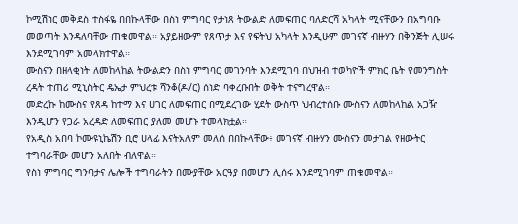ኮሚሽነር መቅደስ ተስፋዬ በበኩላቸው በስነ ምግባር የታነጸ ትውልድ ለመፍጠር ባለድርሻ አካላት ሚናቸውን በአግባቡ መወጣት እንዳለባቸው ጠቁመዋል። አያይዘውም የጸጥታ እና የፍትህ አካላት እንዲሁም መገናኛ ብዙሃን በቅንጅት ሊሠሩ እንደሚገባም አመላክተዋል።
ሙስናን በዘላቂነት ለመከላከል ትውልድን በስነ ምግባር መገንባት እንደሚገባ በህዝብ ተወካዮች ምክር ቤት የመንግስት ረዳት ተጠሪ ሚኒስትር ዴኤታ ምህረቱ ሻንቆ(ዶ/ር) ሰነድ ባቀረቡበት ወቅት ተናግረዋል።
መድረኩ ከሙስና የጸዳ ከተማ እና ሀገር ለመፍጠር በሚደረገው ሂደት ውስጥ ህብረተሰቡ ሙስናን ለመከላከል አጋዥ እንዲሆን የጋራ አረዳድ ለመፍጠር ያለመ መሆኑ ተመላክቷል።
የአዲስ አበባ ኮሙዩኒኬሽን ቢሮ ሀላፊ እናትአለም መለሰ በበኩላቸው፥ መገናኛ ብዙሃን ሙስናን መታገል የዘውትር ተግባራቸው መሆን አለበት ብለዋል።
የስነ ምግባር ግንባታና ሌሎች ተግባራትን በሙያቸው አርዓያ በመሆን ሊሰሩ እንደሚገባም ጠቁመዋል።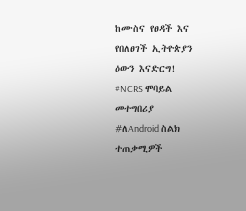ከሙስና የፀዳች እና የበለፀገች ኢትዮጵያን ዕውን እናድርግ!
#NCRS ሞባይል መተግበሪያ
#ለAndroid ስልክ ተጠቃሚዎች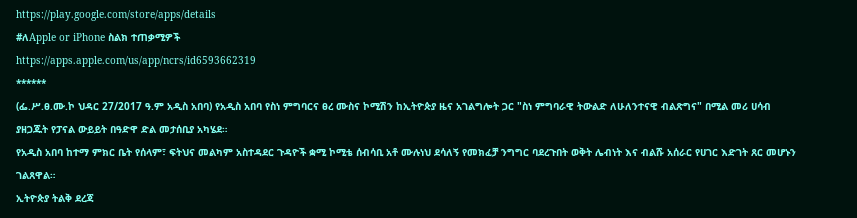https://play.google.com/store/apps/details
#ለApple or iPhone ስልክ ተጠቃሚዎች
https://apps.apple.com/us/app/ncrs/id6593662319
******
(ፌ.ሥ.ፀ.ሙ.ኮ ህዳር 27/2017 ዓ.ም አዲስ አበባ) የአዲስ አበባ የስነ ምግባርና ፀረ ሙስና ኮሚሽን ከኢትዮጵያ ዜና አገልግሎት ጋር "ስነ ምግባራዊ ትውልድ ለሁለንተናዊ ብልጽግና" በሚል መሪ ሀሳብ ያዘጋጁት የፓናል ውይይት በዓድዋ ድል መታሰቢያ አካሄደ።
የአዲስ አበባ ከተማ ምክር ቤት የሰላም፣ ፍትህና መልካም አስተዳደር ጉዳዮች ቋሚ ኮሚቴ ሰብሳቢ አቶ ሙሉነህ ደሳለኝ የመክፈቻ ንግግር ባደረጉበት ወቅት ሌብነት እና ብልሹ አሰራር የሀገር እድገት ጸር መሆኑን ገልጸዋል።
ኢትዮጵያ ትልቅ ደረጃ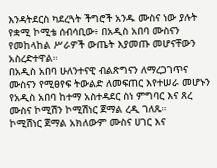እንዳትደርስ ካደረጓት ችግሮች አንዱ ሙስና ነው ያሉት የቋሚ ኮሚቴ ሰብሳቢው፥ በአዲስ አበባ ሙስናን የመከላከል ሥራዎች ውጤት እያመጡ መሆናቸውን አስረድተዋል።
በአዲስ አበባ ሁለንተናዊ ብልጽግናን ለማረጋገጥና ሙስናን የሚፀየፍ ትውልድ ለመፍጠር እየተሠራ መሆኑን የአዲስ አበባ ከተማ አስተዳደር ስነ ምግባር እና ጸረ ሙስና ኮሚሽን ኮሚሽነር ጀማል ረዲ ገለጹ።
ኮሚሽነር ጀማል አክለውም ሙስና ሀገር እና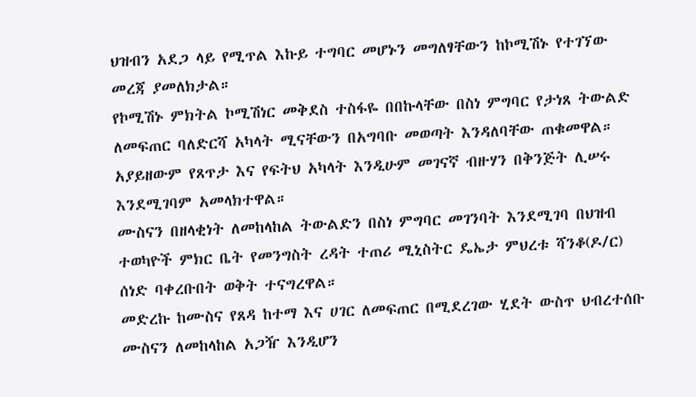ህዝብን አደጋ ላይ የሚጥል እኩይ ተግባር መሆኑን መግለፃቸውን ከኮሚሽኑ የተገኘው መረጃ ያመለክታል።
የኮሚሽኑ ምክትል ኮሚሽነር መቅደስ ተስፋዬ በበኩላቸው በስነ ምግባር የታነጸ ትውልድ ለመፍጠር ባለድርሻ አካላት ሚናቸውን በአግባቡ መወጣት እንዳለባቸው ጠቁመዋል። አያይዘውም የጸጥታ እና የፍትህ አካላት እንዲሁም መገናኛ ብዙሃን በቅንጅት ሊሠሩ እንደሚገባም አመላክተዋል።
ሙስናን በዘላቂነት ለመከላከል ትውልድን በስነ ምግባር መገንባት እንደሚገባ በህዝብ ተወካዮች ምክር ቤት የመንግስት ረዳት ተጠሪ ሚኒስትር ዴኤታ ምህረቱ ሻንቆ(ዶ/ር) ሰነድ ባቀረቡበት ወቅት ተናግረዋል።
መድረኩ ከሙስና የጸዳ ከተማ እና ሀገር ለመፍጠር በሚደረገው ሂደት ውስጥ ህብረተሰቡ ሙስናን ለመከላከል አጋዥ እንዲሆን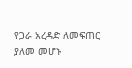የጋራ አረዳድ ለመፍጠር ያለመ መሆኑ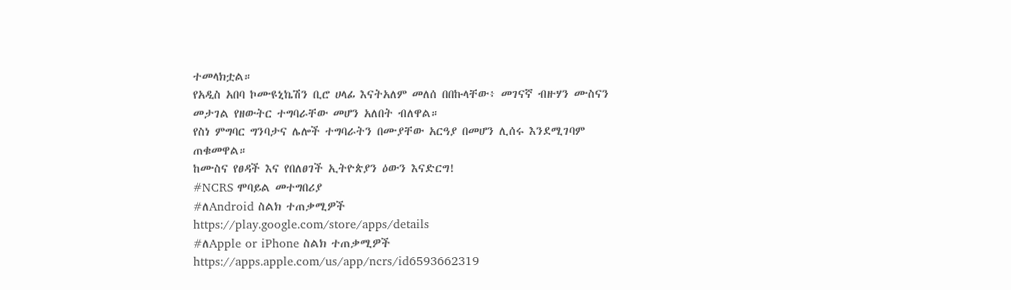ተመላክቷል።
የአዲስ አበባ ኮሙዩኒኬሽን ቢሮ ሀላፊ እናትአለም መለሰ በበኩላቸው፥ መገናኛ ብዙሃን ሙስናን መታገል የዘውትር ተግባራቸው መሆን አለበት ብለዋል።
የስነ ምግባር ግንባታና ሌሎች ተግባራትን በሙያቸው አርዓያ በመሆን ሊሰሩ እንደሚገባም ጠቁመዋል።
ከሙስና የፀዳች እና የበለፀገች ኢትዮጵያን ዕውን እናድርግ!
#NCRS ሞባይል መተግበሪያ
#ለAndroid ስልክ ተጠቃሚዎች
https://play.google.com/store/apps/details
#ለApple or iPhone ስልክ ተጠቃሚዎች
https://apps.apple.com/us/app/ncrs/id6593662319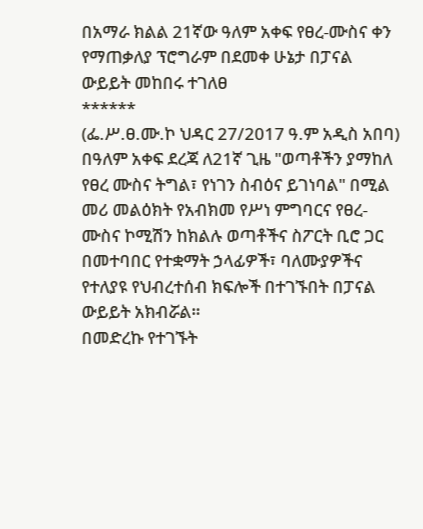በአማራ ክልል 21ኛው ዓለም አቀፍ የፀረ-ሙስና ቀን የማጠቃለያ ፕሮግራም በደመቀ ሁኔታ በፓናል ውይይት መከበሩ ተገለፀ
******
(ፌ.ሥ.ፀ.ሙ.ኮ ህዳር 27/2017 ዓ.ም አዲስ አበባ) በዓለም አቀፍ ደረጃ ለ21ኛ ጊዜ "ወጣቶችን ያማከለ የፀረ ሙስና ትግል፣ የነገን ስብዕና ይገነባል" በሚል መሪ መልዕክት የአብክመ የሥነ ምግባርና የፀረ-ሙስና ኮሚሽን ከክልሉ ወጣቶችና ስፖርት ቢሮ ጋር በመተባበር የተቋማት ኃላፊዎች፣ ባለሙያዎችና የተለያዩ የህብረተሰብ ክፍሎች በተገኙበት በፓናል ውይይት አክብሯል።
በመድረኩ የተገኙት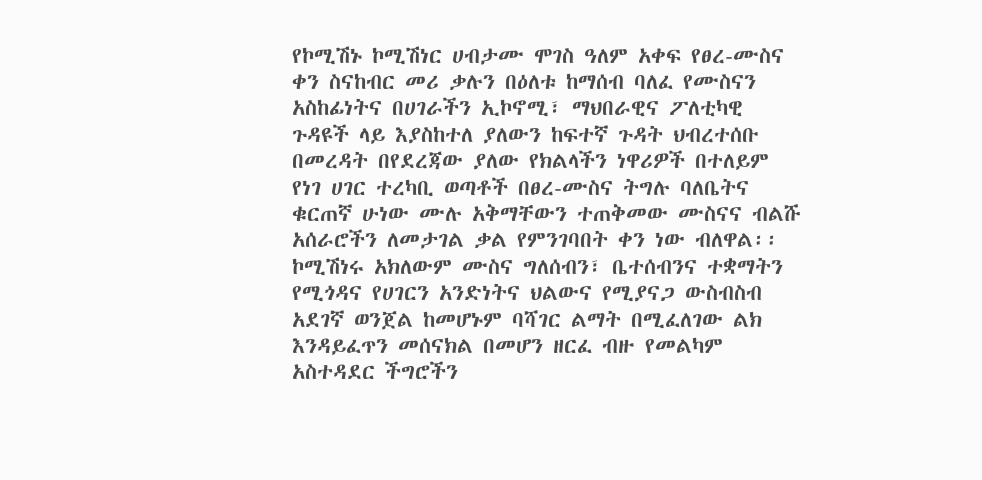የኮሚሽኑ ኮሚሽነር ሀብታሙ ሞገስ ዓለም አቀፍ የፀረ-ሙስና ቀን ስናከብር መሪ ቃሉን በዕለቱ ከማሰብ ባለፈ የሙስናን አስከፊነትና በሀገራችን ኢኮኖሚ፣ ማህበራዊና ፖለቲካዊ ጉዳዩች ላይ እያስከተለ ያለውን ከፍተኛ ጉዳት ህብረተሰቡ በመረዳት በየደረጃው ያለው የክልላችን ነዋሪዎች በተለይም የነገ ሀገር ተረካቢ ወጣቶች በፀረ-ሙስና ትግሉ ባለቤትና ቁርጠኛ ሁነው ሙሉ አቅማቸውን ተጠቅመው ሙስናና ብልሹ አሰራሮችን ለመታገል ቃል የምንገባበት ቀን ነው ብለዋል፡፡
ኮሚሽነሩ አክለውም ሙስና ግለሰብን፣ ቤተሰብንና ተቋማትን የሚጎዳና የሀገርን አንድነትና ህልውና የሚያናጋ ውስብስብ አደገኛ ወንጀል ከመሆኑም ባሻገር ልማት በሚፈለገው ልክ እንዳይፈጥን መሰናክል በመሆን ዘርፈ ብዙ የመልካም አስተዳደር ችግሮችን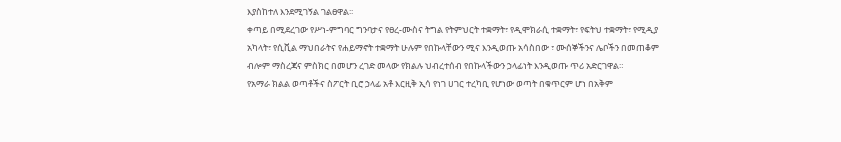እያስከተለ እንደሚገኝል ገልፀዋል፡፡
ቀጣይ በሚደረገው የሥነ-ምግባር ግንባታና የፀረ-ሙስና ትግል የትምህርት ተቋማት፣ የዲሞክራሲ ተቋማት፣ የፍትህ ተቋማት፣ የሚዲያ አካላት፣ የሲቪል ማህበራትና የሐይማኖት ተቋማት ሁሉም የበኩላቸውን ሚና እንዲወጡ አሳስበው ፣ ሙሰኞችንና ሌቦችን በመጠቆም ብሎም ማስረጃና ምስክር በመሆን ረገድ መላው የክልሉ ህብረተሰብ የበኩላችውን ኃላፊነት እንዲወጡ ጥሪ አድርገዋል።
የአማራ ክልል ወጣቶችና ስፖርት ቢሮ ኃላፊ አቶ እርዚቅ ኢሳ የነገ ሀገር ተረካቢ የሆነው ወጣት በቁጥርም ሆነ በአቅም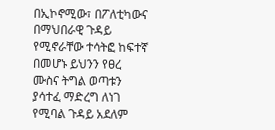በኢኮኖሚው፣ በፖለቲካውና በማህበራዊ ጉዳይ የሚኖራቸው ተሳትፎ ከፍተኛ በመሆኑ ይህንን የፀረ ሙስና ትግል ወጣቱን ያሳተፈ ማድረግ ለነገ የሚባል ጉዳይ አደለም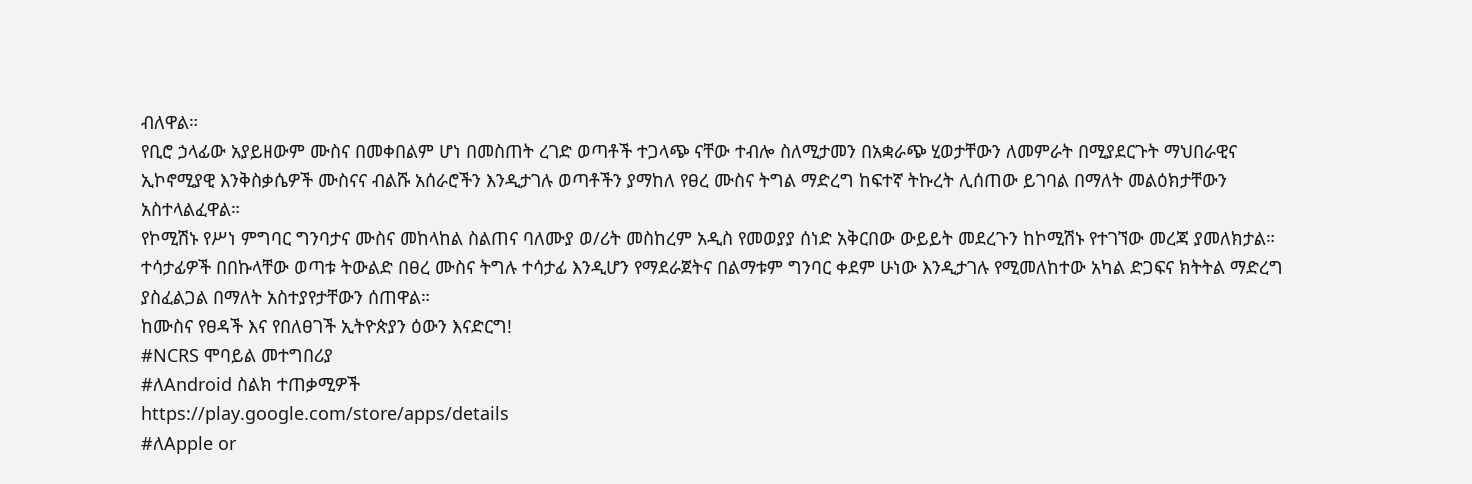ብለዋል።
የቢሮ ኃላፊው አያይዘውም ሙስና በመቀበልም ሆነ በመስጠት ረገድ ወጣቶች ተጋላጭ ናቸው ተብሎ ስለሚታመን በአቋራጭ ሂወታቸውን ለመምራት በሚያደርጉት ማህበራዊና ኢኮኖሚያዊ እንቅስቃሴዎች ሙስናና ብልሹ አሰራሮችን እንዲታገሉ ወጣቶችን ያማከለ የፀረ ሙስና ትግል ማድረግ ከፍተኛ ትኩረት ሊሰጠው ይገባል በማለት መልዕክታቸውን አስተላልፈዋል።
የኮሚሽኑ የሥነ ምግባር ግንባታና ሙስና መከላከል ስልጠና ባለሙያ ወ/ሪት መስከረም አዲስ የመወያያ ሰነድ አቅርበው ውይይት መደረጉን ከኮሚሽኑ የተገኘው መረጃ ያመለክታል።
ተሳታፊዎች በበኩላቸው ወጣቱ ትውልድ በፀረ ሙስና ትግሉ ተሳታፊ እንዲሆን የማደራጀትና በልማቱም ግንባር ቀደም ሁነው እንዲታገሉ የሚመለከተው አካል ድጋፍና ክትትል ማድረግ ያስፈልጋል በማለት አስተያየታቸውን ሰጠዋል።
ከሙስና የፀዳች እና የበለፀገች ኢትዮጵያን ዕውን እናድርግ!
#NCRS ሞባይል መተግበሪያ
#ለAndroid ስልክ ተጠቃሚዎች
https://play.google.com/store/apps/details
#ለApple or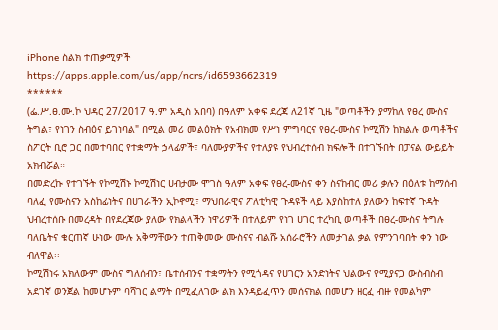iPhone ስልክ ተጠቃሚዎች
https://apps.apple.com/us/app/ncrs/id6593662319
******
(ፌ.ሥ.ፀ.ሙ.ኮ ህዳር 27/2017 ዓ.ም አዲስ አበባ) በዓለም አቀፍ ደረጃ ለ21ኛ ጊዜ "ወጣቶችን ያማከለ የፀረ ሙስና ትግል፣ የነገን ስብዕና ይገነባል" በሚል መሪ መልዕክት የአብክመ የሥነ ምግባርና የፀረ-ሙስና ኮሚሽን ከክልሉ ወጣቶችና ስፖርት ቢሮ ጋር በመተባበር የተቋማት ኃላፊዎች፣ ባለሙያዎችና የተለያዩ የህብረተሰብ ክፍሎች በተገኙበት በፓናል ውይይት አክብሯል።
በመድረኩ የተገኙት የኮሚሽኑ ኮሚሽነር ሀብታሙ ሞገስ ዓለም አቀፍ የፀረ-ሙስና ቀን ስናከብር መሪ ቃሉን በዕለቱ ከማሰብ ባለፈ የሙስናን አስከፊነትና በሀገራችን ኢኮኖሚ፣ ማህበራዊና ፖለቲካዊ ጉዳዩች ላይ እያስከተለ ያለውን ከፍተኛ ጉዳት ህብረተሰቡ በመረዳት በየደረጃው ያለው የክልላችን ነዋሪዎች በተለይም የነገ ሀገር ተረካቢ ወጣቶች በፀረ-ሙስና ትግሉ ባለቤትና ቁርጠኛ ሁነው ሙሉ አቅማቸውን ተጠቅመው ሙስናና ብልሹ አሰራሮችን ለመታገል ቃል የምንገባበት ቀን ነው ብለዋል፡፡
ኮሚሽነሩ አክለውም ሙስና ግለሰብን፣ ቤተሰብንና ተቋማትን የሚጎዳና የሀገርን አንድነትና ህልውና የሚያናጋ ውስብስብ አደገኛ ወንጀል ከመሆኑም ባሻገር ልማት በሚፈለገው ልክ እንዳይፈጥን መሰናክል በመሆን ዘርፈ ብዙ የመልካም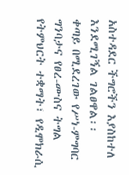አስተዳደር ችግሮችን እያስከተለ እንደሚገኝል ገልፀዋል፡፡
ቀጣይ በሚደረገው የሥነ-ምግባር ግንባታና የፀረ-ሙስና ትግል የትምህርት ተቋማት፣ የዲሞክራሲ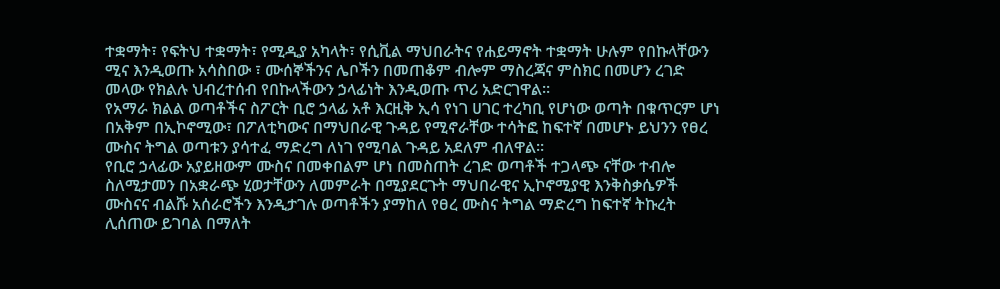ተቋማት፣ የፍትህ ተቋማት፣ የሚዲያ አካላት፣ የሲቪል ማህበራትና የሐይማኖት ተቋማት ሁሉም የበኩላቸውን ሚና እንዲወጡ አሳስበው ፣ ሙሰኞችንና ሌቦችን በመጠቆም ብሎም ማስረጃና ምስክር በመሆን ረገድ መላው የክልሉ ህብረተሰብ የበኩላችውን ኃላፊነት እንዲወጡ ጥሪ አድርገዋል።
የአማራ ክልል ወጣቶችና ስፖርት ቢሮ ኃላፊ አቶ እርዚቅ ኢሳ የነገ ሀገር ተረካቢ የሆነው ወጣት በቁጥርም ሆነ በአቅም በኢኮኖሚው፣ በፖለቲካውና በማህበራዊ ጉዳይ የሚኖራቸው ተሳትፎ ከፍተኛ በመሆኑ ይህንን የፀረ ሙስና ትግል ወጣቱን ያሳተፈ ማድረግ ለነገ የሚባል ጉዳይ አደለም ብለዋል።
የቢሮ ኃላፊው አያይዘውም ሙስና በመቀበልም ሆነ በመስጠት ረገድ ወጣቶች ተጋላጭ ናቸው ተብሎ ስለሚታመን በአቋራጭ ሂወታቸውን ለመምራት በሚያደርጉት ማህበራዊና ኢኮኖሚያዊ እንቅስቃሴዎች ሙስናና ብልሹ አሰራሮችን እንዲታገሉ ወጣቶችን ያማከለ የፀረ ሙስና ትግል ማድረግ ከፍተኛ ትኩረት ሊሰጠው ይገባል በማለት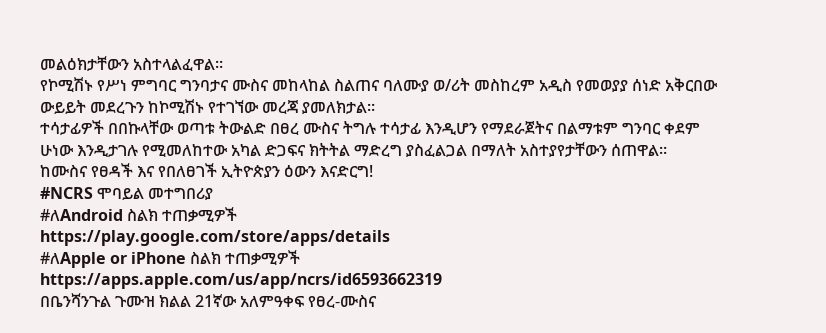መልዕክታቸውን አስተላልፈዋል።
የኮሚሽኑ የሥነ ምግባር ግንባታና ሙስና መከላከል ስልጠና ባለሙያ ወ/ሪት መስከረም አዲስ የመወያያ ሰነድ አቅርበው ውይይት መደረጉን ከኮሚሽኑ የተገኘው መረጃ ያመለክታል።
ተሳታፊዎች በበኩላቸው ወጣቱ ትውልድ በፀረ ሙስና ትግሉ ተሳታፊ እንዲሆን የማደራጀትና በልማቱም ግንባር ቀደም ሁነው እንዲታገሉ የሚመለከተው አካል ድጋፍና ክትትል ማድረግ ያስፈልጋል በማለት አስተያየታቸውን ሰጠዋል።
ከሙስና የፀዳች እና የበለፀገች ኢትዮጵያን ዕውን እናድርግ!
#NCRS ሞባይል መተግበሪያ
#ለAndroid ስልክ ተጠቃሚዎች
https://play.google.com/store/apps/details
#ለApple or iPhone ስልክ ተጠቃሚዎች
https://apps.apple.com/us/app/ncrs/id6593662319
በቤንሻንጉል ጉሙዝ ክልል 21ኛው አለምዓቀፍ የፀረ-ሙስና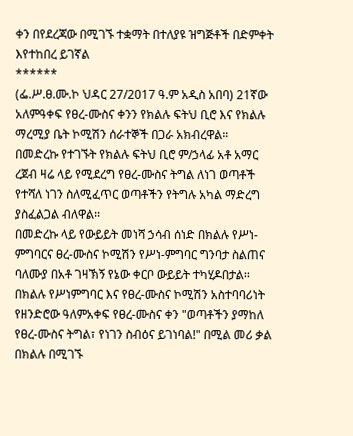ቀን በየደረጃው በሚገኙ ተቋማት በተለያዩ ዝግጅቶች በድምቀት እየተከበረ ይገኛል
******
(ፌ.ሥ.ፀ.ሙ.ኮ ህዳር 27/2017 ዓ.ም አዲስ አበባ) 21ኛው አለምዓቀፍ የፀረ-ሙስና ቀንን የክልሉ ፍትህ ቢሮ እና የክልሉ ማረሚያ ቤት ኮሚሽን ሰራተኞች በጋራ አክብረዋል።
በመድረኩ የተገኙት የክልሉ ፍትህ ቢሮ ም/ኃላፊ አቶ አማር ረጀብ ዛሬ ላይ የሚደረግ የፀረ-ሙስና ትግል ለነገ ወጣቶች የተሻለ ነገን ስለሚፈጥር ወጣቶችን የትግሉ አካል ማድረግ ያስፈልጋል ብለዋል፡፡
በመድረኩ ላይ የውይይት መነሻ ኃሳብ ሰነድ በክልሉ የሥነ-ምግባርና ፀረ-ሙስና ኮሚሽን የሥነ-ምግባር ግንባታ ስልጠና ባለሙያ በአቶ ገዛኽኝ የኔው ቀርቦ ውይይት ተካሂዶበታል፡፡
በክልሉ የሥነምግባር እና የፀረ-ሙስና ኮሚሽን አስተባባሪነት የዘንድሮው ዓለምአቀፍ የፀረ-ሙስና ቀን "ወጣቶችን ያማከለ የፀረ-ሙስና ትግል፣ የነገን ስብዕና ይገነባል!" በሚል መሪ ቃል በክልሉ በሚገኙ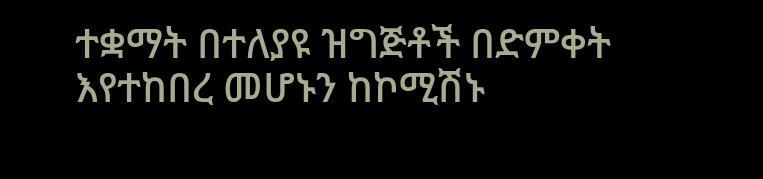ተቋማት በተለያዩ ዝግጅቶች በድምቀት እየተከበረ መሆኑን ከኮሚሽኑ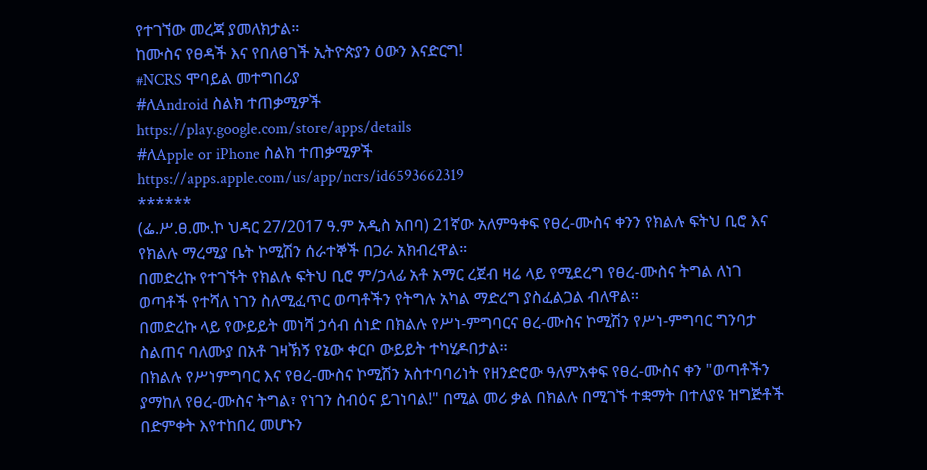የተገኘው መረጃ ያመለክታል።
ከሙስና የፀዳች እና የበለፀገች ኢትዮጵያን ዕውን እናድርግ!
#NCRS ሞባይል መተግበሪያ
#ለAndroid ስልክ ተጠቃሚዎች
https://play.google.com/store/apps/details
#ለApple or iPhone ስልክ ተጠቃሚዎች
https://apps.apple.com/us/app/ncrs/id6593662319
******
(ፌ.ሥ.ፀ.ሙ.ኮ ህዳር 27/2017 ዓ.ም አዲስ አበባ) 21ኛው አለምዓቀፍ የፀረ-ሙስና ቀንን የክልሉ ፍትህ ቢሮ እና የክልሉ ማረሚያ ቤት ኮሚሽን ሰራተኞች በጋራ አክብረዋል።
በመድረኩ የተገኙት የክልሉ ፍትህ ቢሮ ም/ኃላፊ አቶ አማር ረጀብ ዛሬ ላይ የሚደረግ የፀረ-ሙስና ትግል ለነገ ወጣቶች የተሻለ ነገን ስለሚፈጥር ወጣቶችን የትግሉ አካል ማድረግ ያስፈልጋል ብለዋል፡፡
በመድረኩ ላይ የውይይት መነሻ ኃሳብ ሰነድ በክልሉ የሥነ-ምግባርና ፀረ-ሙስና ኮሚሽን የሥነ-ምግባር ግንባታ ስልጠና ባለሙያ በአቶ ገዛኽኝ የኔው ቀርቦ ውይይት ተካሂዶበታል፡፡
በክልሉ የሥነምግባር እና የፀረ-ሙስና ኮሚሽን አስተባባሪነት የዘንድሮው ዓለምአቀፍ የፀረ-ሙስና ቀን "ወጣቶችን ያማከለ የፀረ-ሙስና ትግል፣ የነገን ስብዕና ይገነባል!" በሚል መሪ ቃል በክልሉ በሚገኙ ተቋማት በተለያዩ ዝግጅቶች በድምቀት እየተከበረ መሆኑን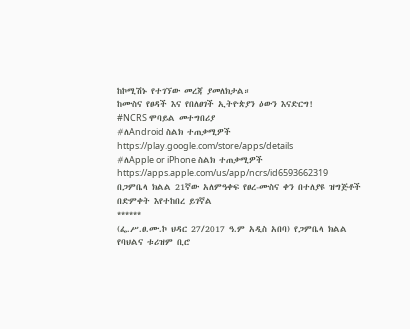ከኮሚሽኑ የተገኘው መረጃ ያመለክታል።
ከሙስና የፀዳች እና የበለፀገች ኢትዮጵያን ዕውን እናድርግ!
#NCRS ሞባይል መተግበሪያ
#ለAndroid ስልክ ተጠቃሚዎች
https://play.google.com/store/apps/details
#ለApple or iPhone ስልክ ተጠቃሚዎች
https://apps.apple.com/us/app/ncrs/id6593662319
በጋምቤላ ክልል 21ኛው አለምዓቀፍ የፀረ-ሙስና ቀን በተለያዩ ዝግጅቶች በድምቀት እየተከበረ ይገኛል
******
(ፌ.ሥ.ፀ.ሙ.ኮ ህዳር 27/2017 ዓ.ም አዲስ አበባ) የጋምቤላ ክልል የባህልና ቱሪዝም ቢሮ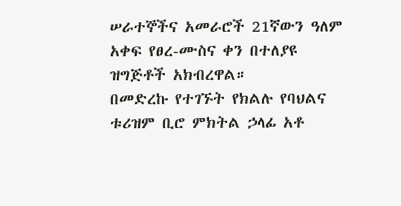ሠራተኞችና አመራሮች 21ኛውን ዓለም አቀፍ የፀረ-ሙስና ቀን በተለያዩ ዝግጅቶች አክብረዋል።
በመድረኩ የተገኙት የክልሉ የባህልና ቱሪዝም ቢሮ ምክትል ኃላፊ አቶ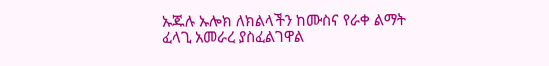ኡጁሉ ኡሎክ ለክልላችን ከሙስና የራቀ ልማት ፈላጊ አመራረ ያስፈልገዋል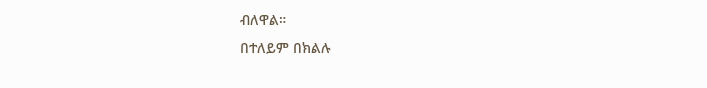ብለዋል።
በተለይም በክልሉ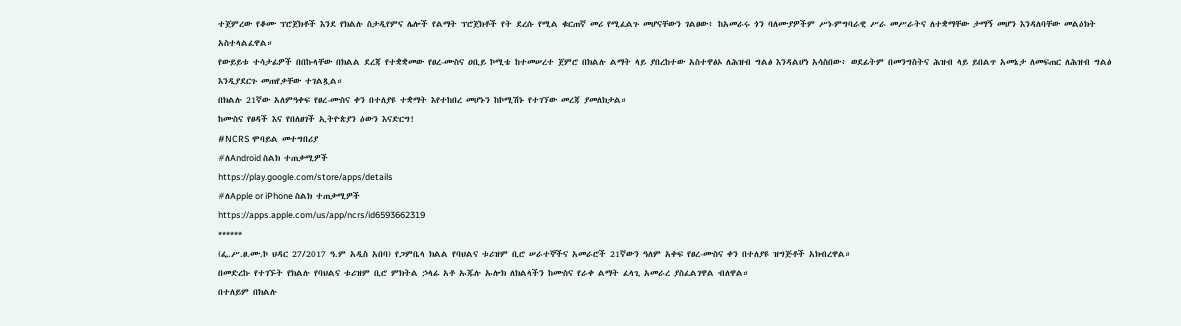ተጀምረው የቆሙ ፕሮጀክቶች እንደ የክልሉ ስታዲየምና ሌሎች የልማት ፕሮጀክቶች የት ደረሱ የሚል ቁርጠኛ መሪ የሚፈልጉ መሆናቸውን ገልፀው፥ ከአመራሩ ጎን ባለሙያዎችም ሥነ-ምግባራዊ ሥራ መሥራትና ለተቋማቸው ታማኝ መሆን እንዳለባቸው መልዕክት አስተላልፈዋል።
የውይይቱ ተሳታፊዎች በበኩላቸው በክልል ደረጃ የተቋቋመው የፀረ-ሙስና ዐቢይ ኮሚቴ ከተመሠረተ ጀምሮ በክልሉ ልማት ላይ ያበረከተው አስተዋፅኦ ለሕዝብ ግልፅ እንዳልሆነ አሳስበው፥ ወደፊትም በመንግስትና ሕዝብ ላይ ይበልጥ አመኔታ ለመፍጠር ለሕዝብ ግልፅ እንዲያደርጉ መጠየቃቸው ተገልጿል።
በክልሉ 21ኛው አለምዓቀፍ የፀረ-ሙስና ቀን በተለያዩ ተቋማት እየተከበረ መሆኑን ከኮሚሽኑ የተገኘው መረጃ ያመለክታል።
ከሙስና የፀዳች እና የበለፀገች ኢትዮጵያን ዕውን እናድርግ!
#NCRS ሞባይል መተግበሪያ
#ለAndroid ስልክ ተጠቃሚዎች
https://play.google.com/store/apps/details
#ለApple or iPhone ስልክ ተጠቃሚዎች
https://apps.apple.com/us/app/ncrs/id6593662319
******
(ፌ.ሥ.ፀ.ሙ.ኮ ህዳር 27/2017 ዓ.ም አዲስ አበባ) የጋምቤላ ክልል የባህልና ቱሪዝም ቢሮ ሠራተኞችና አመራሮች 21ኛውን ዓለም አቀፍ የፀረ-ሙስና ቀን በተለያዩ ዝግጅቶች አክብረዋል።
በመድረኩ የተገኙት የክልሉ የባህልና ቱሪዝም ቢሮ ምክትል ኃላፊ አቶ ኡጁሉ ኡሎክ ለክልላችን ከሙስና የራቀ ልማት ፈላጊ አመራረ ያስፈልገዋል ብለዋል።
በተለይም በክልሉ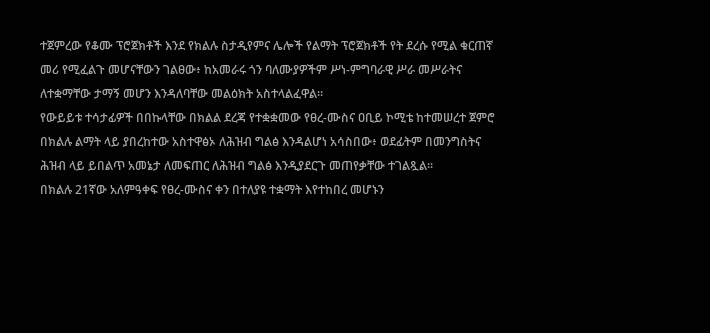ተጀምረው የቆሙ ፕሮጀክቶች እንደ የክልሉ ስታዲየምና ሌሎች የልማት ፕሮጀክቶች የት ደረሱ የሚል ቁርጠኛ መሪ የሚፈልጉ መሆናቸውን ገልፀው፥ ከአመራሩ ጎን ባለሙያዎችም ሥነ-ምግባራዊ ሥራ መሥራትና ለተቋማቸው ታማኝ መሆን እንዳለባቸው መልዕክት አስተላልፈዋል።
የውይይቱ ተሳታፊዎች በበኩላቸው በክልል ደረጃ የተቋቋመው የፀረ-ሙስና ዐቢይ ኮሚቴ ከተመሠረተ ጀምሮ በክልሉ ልማት ላይ ያበረከተው አስተዋፅኦ ለሕዝብ ግልፅ እንዳልሆነ አሳስበው፥ ወደፊትም በመንግስትና ሕዝብ ላይ ይበልጥ አመኔታ ለመፍጠር ለሕዝብ ግልፅ እንዲያደርጉ መጠየቃቸው ተገልጿል።
በክልሉ 21ኛው አለምዓቀፍ የፀረ-ሙስና ቀን በተለያዩ ተቋማት እየተከበረ መሆኑን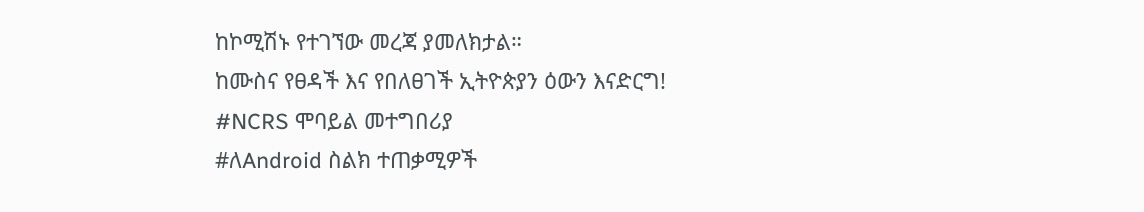ከኮሚሽኑ የተገኘው መረጃ ያመለክታል።
ከሙስና የፀዳች እና የበለፀገች ኢትዮጵያን ዕውን እናድርግ!
#NCRS ሞባይል መተግበሪያ
#ለAndroid ስልክ ተጠቃሚዎች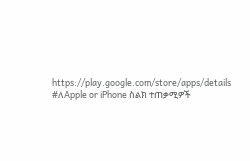https://play.google.com/store/apps/details
#ለApple or iPhone ስልክ ተጠቃሚዎች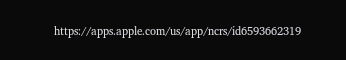https://apps.apple.com/us/app/ncrs/id6593662319